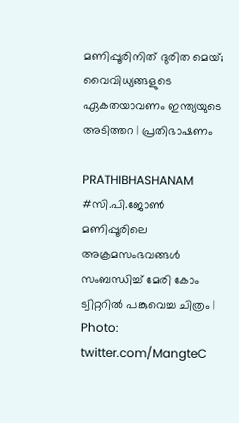മണിപ്പൂരിനിത് ദുരിത മെയ്; വൈവിധ്യങ്ങളുടെ ഏകതയാവണം ഇന്ത്യയുടെ അടിത്തറ | പ്രതിഭാഷണം

PRATHIBHASHANAM
#സി.പി.ജോണ്‍
മണിപ്പൂരിലെ അക്രമസംഭവങ്ങള്‍ സംബന്ധിച്ച് മേരി കോം ട്വിറ്ററിൽ പങ്കുവെച്ച ചിത്രം | Photo: twitter.com/MangteC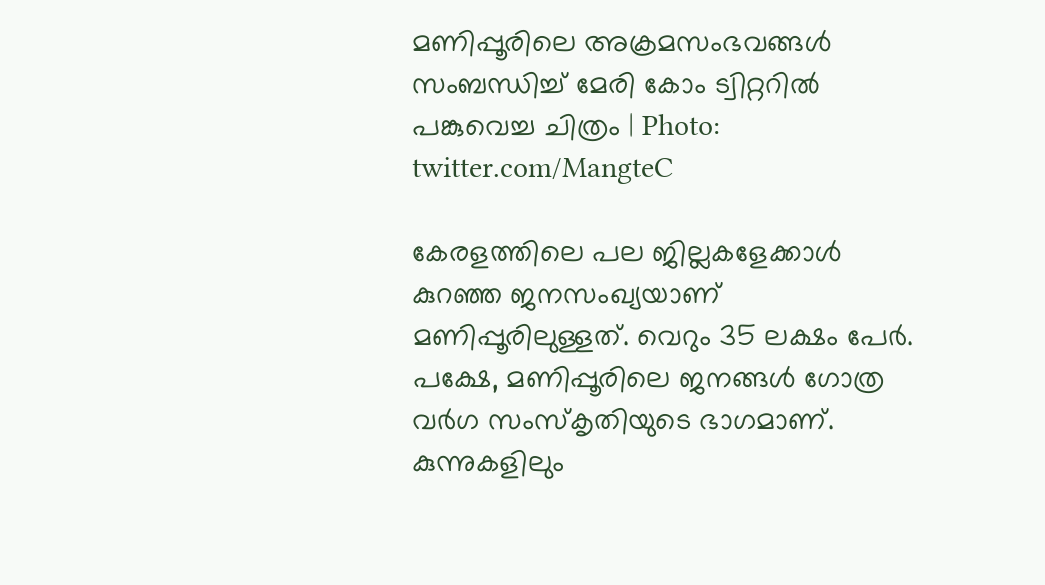മണിപ്പൂരിലെ അക്രമസംഭവങ്ങള്‍ സംബന്ധിച്ച് മേരി കോം ട്വിറ്ററിൽ പങ്കുവെച്ച ചിത്രം | Photo: twitter.com/MangteC

കേരളത്തിലെ പല ജില്ലകളേക്കാള്‍ കുറഞ്ഞ ജനസംഖ്യയാണ് മണിപ്പൂരിലുള്ളത്. വെറും 35 ലക്ഷം പേര്‍. പക്ഷേ, മണിപ്പൂരിലെ ജനങ്ങള്‍ ഗോത്ര വര്‍ഗ സംസ്‌കൃതിയുടെ ഭാഗമാണ്. കുന്നുകളിലും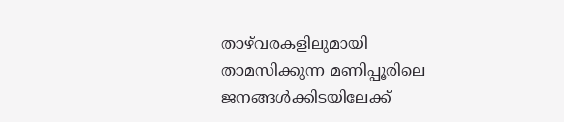താഴ്‌വരകളിലുമായി താമസിക്കുന്ന മണിപ്പൂരിലെ ജനങ്ങള്‍ക്കിടയിലേക്ക്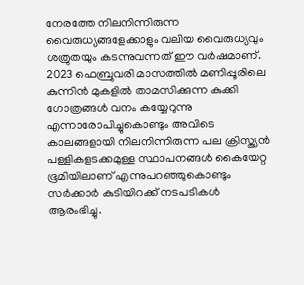നേരത്തേ നിലനിന്നിരുന്ന വൈരുധ്യങ്ങളേക്കാളും വലിയ വൈരുധ്യവും ശത്രുതയും കടന്നുവന്നത് ഈ വര്‍ഷമാണ്. 2023 ഫെബ്രുവരി മാസത്തില്‍ മണിപ്പൂരിലെ കുന്നിന്‍ മുകളില്‍ താമസിക്കുന്ന കുക്കി ഗോത്രങ്ങള്‍ വനം കയ്യേറുന്നു എന്നാരോപിച്ചുകൊണ്ടും അവിടെ കാലങ്ങളായി നിലനിന്നിരുന്ന പല ക്രിസ്ത്യന്‍ പള്ളികളടക്കമുള്ള സ്ഥാപനങ്ങള്‍ കൈയേറ്റ ഭൂമിയിലാണ് എന്നുപറഞ്ഞുകൊണ്ടും സര്‍ക്കാര്‍ കുടിയിറക്ക് നടപടികള്‍ ആരംഭിച്ചു.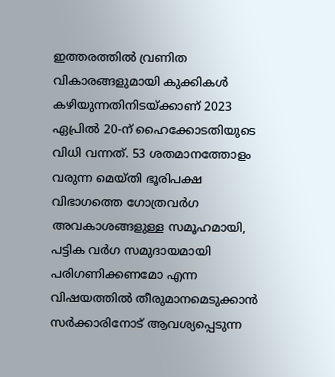ഇത്തരത്തില്‍ വ്രണിത വികാരങ്ങളുമായി കുക്കികള്‍ കഴിയുന്നതിനിടയ്ക്കാണ് 2023 ഏപ്രില്‍ 20-ന് ഹൈക്കോടതിയുടെ വിധി വന്നത്. 53 ശതമാനത്തോളം വരുന്ന മെയ്തി ഭൂരിപക്ഷ വിഭാഗത്തെ ഗോത്രവര്‍ഗ അവകാശങ്ങളുള്ള സമൂഹമായി, പട്ടിക വര്‍ഗ സമുദായമായി പരിഗണിക്കണമോ എന്ന വിഷയത്തില്‍ തീരുമാനമെടുക്കാന്‍ സര്‍ക്കാരിനോട് ആവശ്യപ്പെടുന്ന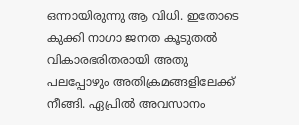ഒന്നായിരുന്നു ആ വിധി. ഇതോടെ കുക്കി നാഗാ ജനത കൂടുതല്‍ വികാരഭരിതരായി അതു പലപ്പോഴും അതിക്രമങ്ങളിലേക്ക് നീങ്ങി. ഏപ്രില്‍ അവസാനം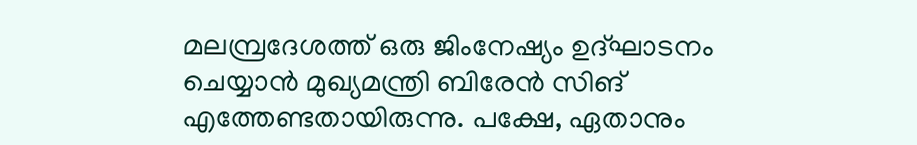മലമ്പ്രദേശത്ത് ഒരു ജിംനേഷ്യം ഉദ്ഘാടനം ചെയ്യാന്‍ മുഖ്യമന്ത്രി ബിരേന്‍ സിങ് എത്തേണ്ടതായിരുന്നു. പക്ഷേ, ഏതാനും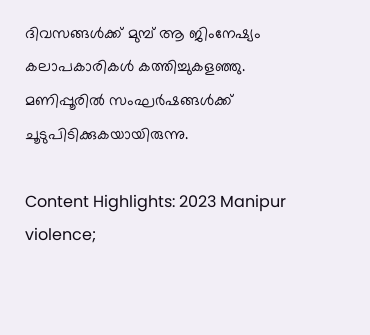ദിവസങ്ങള്‍ക്ക് മുമ്പ് ആ ജിംനേഷ്യം കലാപകാരികള്‍ കത്തിച്ചുകളഞ്ഞു. മണിപ്പൂരില്‍ സംഘര്‍ഷങ്ങള്‍ക്ക് ചൂടുപിടിക്കുകയായിരുന്നു.

Content Highlights: 2023 Manipur violence;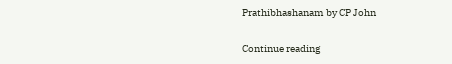Prathibhashanam by CP John

Continue reading